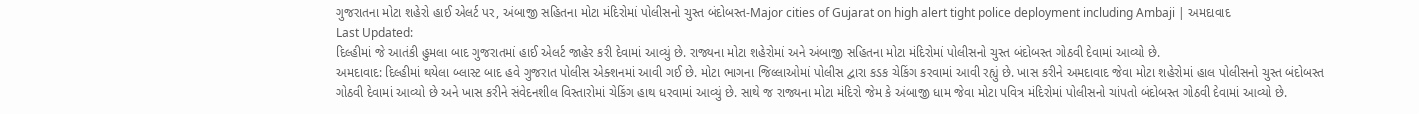ગુજરાતના મોટા શહેરો હાઈ એલર્ટ પર, અંબાજી સહિતના મોટા મંદિરોમાં પોલીસનો ચુસ્ત બંદોબસ્ત-Major cities of Gujarat on high alert tight police deployment including Ambaji | અમદાવાદ
Last Updated:
દિલ્હીમાં જે આતંકી હુમલા બાદ ગુજરાતમાં હાઈ એલર્ટ જાહેર કરી દેવામાં આવ્યું છે. રાજ્યના મોટા શહેરોમાં અને અંબાજી સહિતના મોટા મંદિરોમાં પોલીસનો ચુસ્ત બંદોબસ્ત ગોઠવી દેવામાં આવ્યો છે.
અમદાવાદ: દિલ્હીમાં થયેલા બ્લાસ્ટ બાદ હવે ગુજરાત પોલીસ એક્શનમાં આવી ગઈ છે. મોટા ભાગના જિલ્લાઓમાં પોલીસ દ્વારા કડક ચેકિંગ કરવામાં આવી રહ્યું છે. ખાસ કરીને અમદાવાદ જેવા મોટા શહેરોમાં હાલ પોલીસનો ચુસ્ત બંદોબસ્ત ગોઠવી દેવામાં આવ્યો છે અને ખાસ કરીને સંવેદનશીલ વિસ્તારોમાં ચેકિંગ હાથ ધરવામાં આવ્યું છે. સાથે જ રાજ્યના મોટા મંદિરો જેમ કે અંબાજી ધામ જેવા મોટા પવિત્ર મંદિરોમાં પોલીસનો ચાંપતો બંદોબસ્ત ગોઠવી દેવામાં આવ્યો છે.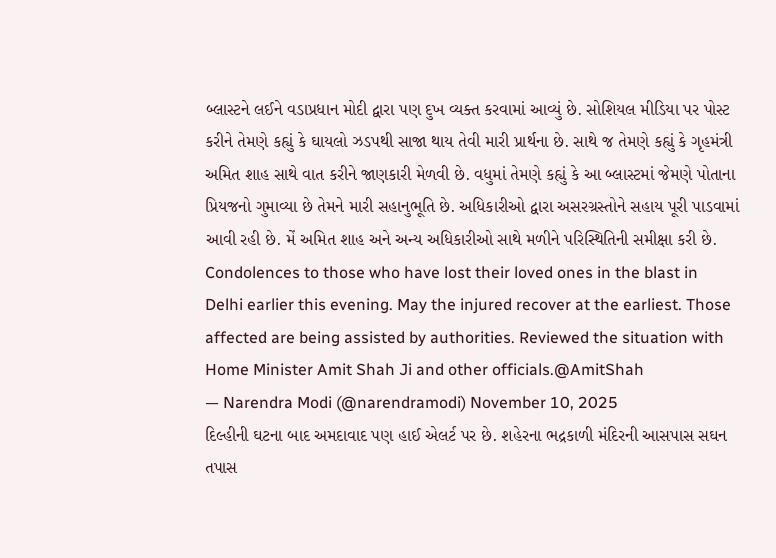બ્લાસ્ટને લઈને વડાપ્રધાન મોદી દ્વારા પણ દુખ વ્યક્ત કરવામાં આવ્યું છે. સોશિયલ મીડિયા પર પોસ્ટ કરીને તેમણે કહ્યું કે ઘાયલો ઝડપથી સાજા થાય તેવી મારી પ્રાર્થના છે. સાથે જ તેમણે કહ્યું કે ગૃહમંત્રી અમિત શાહ સાથે વાત કરીને જાણકારી મેળવી છે. વધુમાં તેમણે કહ્યું કે આ બ્લાસ્ટમાં જેમણે પોતાના પ્રિયજનો ગુમાવ્યા છે તેમને મારી સહાનુભૂતિ છે. અધિકારીઓ દ્વારા અસરગ્રસ્તોને સહાય પૂરી પાડવામાં આવી રહી છે. મેં અમિત શાહ અને અન્ય અધિકારીઓ સાથે મળીને પરિસ્થિતિની સમીક્ષા કરી છે.
Condolences to those who have lost their loved ones in the blast in Delhi earlier this evening. May the injured recover at the earliest. Those affected are being assisted by authorities. Reviewed the situation with Home Minister Amit Shah Ji and other officials.@AmitShah
— Narendra Modi (@narendramodi) November 10, 2025
દિલ્હીની ઘટના બાદ અમદાવાદ પણ હાઈ એલર્ટ પર છે. શહેરના ભદ્રકાળી મંદિરની આસપાસ સઘન તપાસ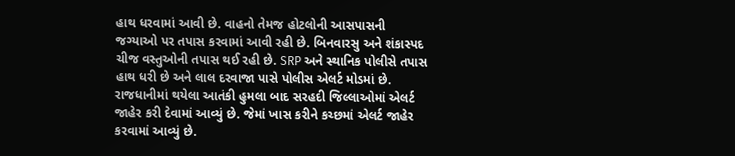હાથ ધરવામાં આવી છે. વાહનો તેમજ હોટલોની આસપાસની જગ્યાઓ પર તપાસ કરવામાં આવી રહી છે. બિનવારસુ અને શંકાસ્પદ ચીજ વસ્તુઓની તપાસ થઈ રહી છે. SRP અને સ્થાનિક પોલીસે તપાસ હાથ ધરી છે અને લાલ દરવાજા પાસે પોલીસ એલર્ટ મોડમાં છે.
રાજધાનીમાં થયેલા આતંકી હુમલા બાદ સરહદી જિલ્લાઓમાં એલર્ટ જાહેર કરી દેવામાં આવ્યું છે. જેમાં ખાસ કરીને કચ્છમાં એલર્ટ જાહેર કરવામાં આવ્યું છે.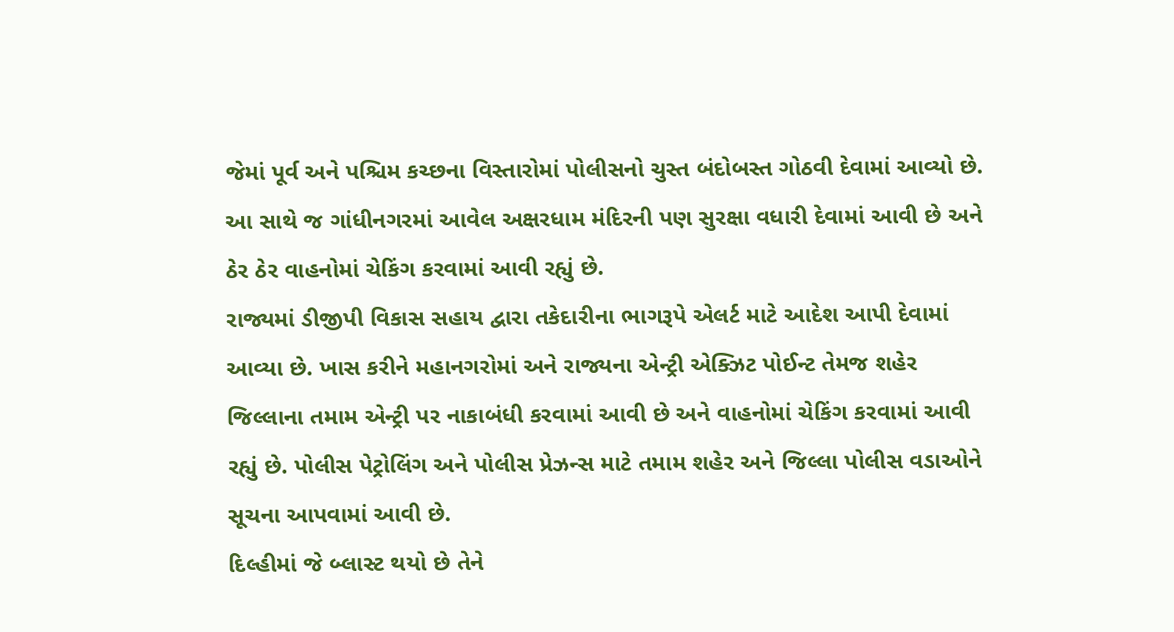જેમાં પૂર્વ અને પશ્ચિમ કચ્છના વિસ્તારોમાં પોલીસનો ચુસ્ત બંદોબસ્ત ગોઠવી દેવામાં આવ્યો છે. આ સાથે જ ગાંધીનગરમાં આવેલ અક્ષરધામ મંદિરની પણ સુરક્ષા વધારી દેવામાં આવી છે અને ઠેર ઠેર વાહનોમાં ચેકિંગ કરવામાં આવી રહ્યું છે.
રાજ્યમાં ડીજીપી વિકાસ સહાય દ્વારા તકેદારીના ભાગરૂપે એલર્ટ માટે આદેશ આપી દેવામાં આવ્યા છે. ખાસ કરીને મહાનગરોમાં અને રાજ્યના એન્ટ્રી એક્ઝિટ પોઈન્ટ તેમજ શહેર જિલ્લાના તમામ એન્ટ્રી પર નાકાબંધી કરવામાં આવી છે અને વાહનોમાં ચેકિંગ કરવામાં આવી રહ્યું છે. પોલીસ પેટ્રોલિંગ અને પોલીસ પ્રેઝન્સ માટે તમામ શહેર અને જિલ્લા પોલીસ વડાઓને સૂચના આપવામાં આવી છે.
દિલ્હીમાં જે બ્લાસ્ટ થયો છે તેને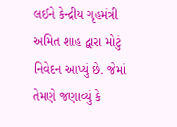લઈને કેન્દ્રીય ગૃહમંત્રી અમિત શાહ દ્વારા મોટું નિવેદન આપ્યું છે. જેમાં તેમણે જણાવ્યું કે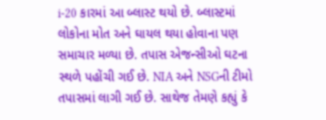i-20 કારમાં આ બ્લાસ્ટ થયો છે. બ્લાસ્ટમાં લોકોના મોત અને ઘાયલ થયા હોવાના પણ સમાચાર મળ્યા છે. તપાસ એજન્સીઓ ઘટના સ્થળે પહોંચી ગઈ છે. NIA અને NSGની ટીમો તપાસમાં લાગી ગઈ છે. સાથેજ તેમણે કહ્યું કે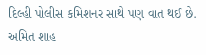દિલ્હી પોલીસ કમિશનર સાથે પણ વાત થઈ છે. અમિત શાહ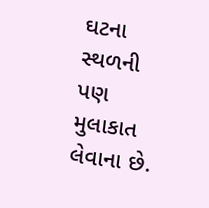ઘટના સ્થળની પણ મુલાકાત લેવાના છે.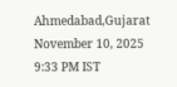Ahmedabad,Gujarat
November 10, 2025 9:33 PM IST